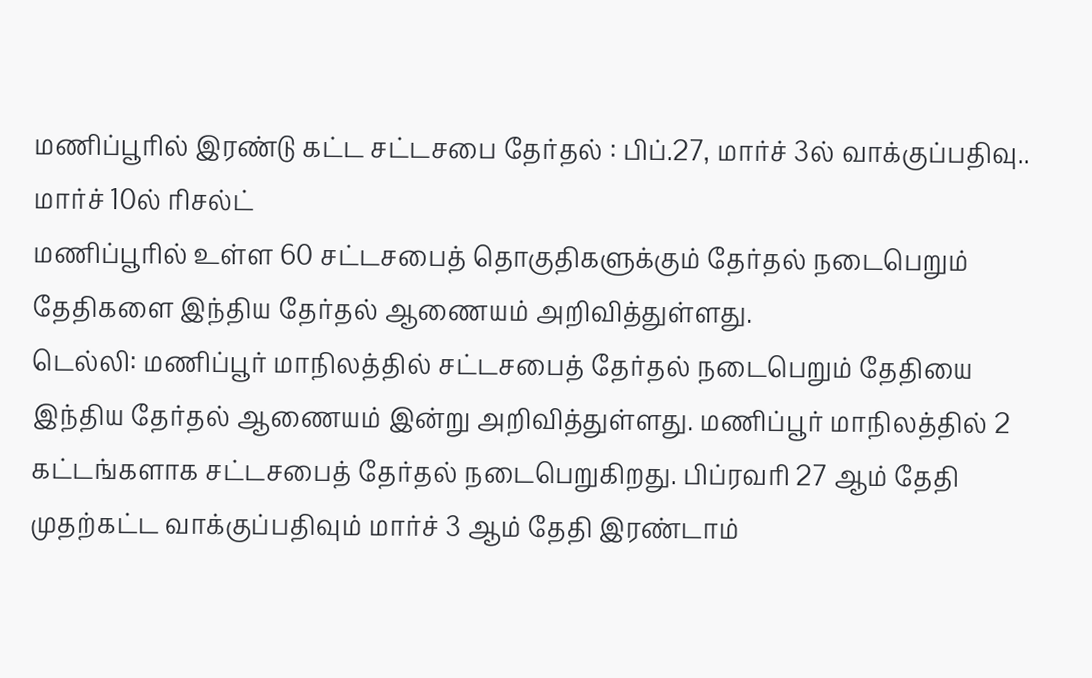மணிப்பூரில் இரண்டு கட்ட சட்டசபை தேர்தல் : பிப்.27, மார்ச் 3ல் வாக்குப்பதிவு.. மார்ச் 10ல் ரிசல்ட்
மணிப்பூரில் உள்ள 60 சட்டசபைத் தொகுதிகளுக்கும் தேர்தல் நடைபெறும் தேதிகளை இந்திய தேர்தல் ஆணையம் அறிவித்துள்ளது.
டெல்லி: மணிப்பூர் மாநிலத்தில் சட்டசபைத் தேர்தல் நடைபெறும் தேதியை இந்திய தேர்தல் ஆணையம் இன்று அறிவித்துள்ளது. மணிப்பூர் மாநிலத்தில் 2 கட்டங்களாக சட்டசபைத் தேர்தல் நடைபெறுகிறது. பிப்ரவரி 27 ஆம் தேதி முதற்கட்ட வாக்குப்பதிவும் மார்ச் 3 ஆம் தேதி இரண்டாம்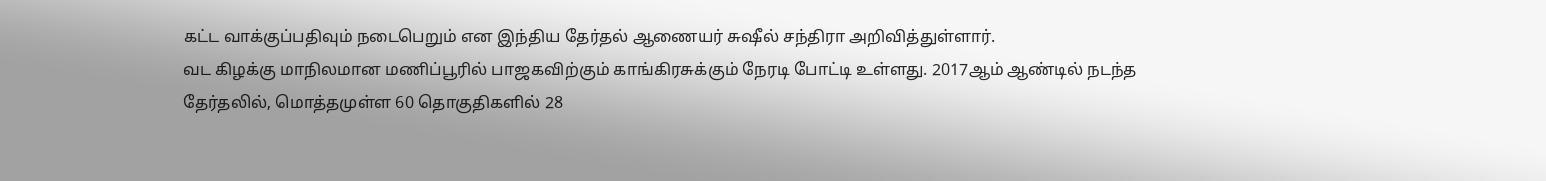கட்ட வாக்குப்பதிவும் நடைபெறும் என இந்திய தேர்தல் ஆணையர் சுஷீல் சந்திரா அறிவித்துள்ளார்.
வட கிழக்கு மாநிலமான மணிப்பூரில் பாஜகவிற்கும் காங்கிரசுக்கும் நேரடி போட்டி உள்ளது. 2017ஆம் ஆண்டில் நடந்த தேர்தலில், மொத்தமுள்ள 60 தொகுதிகளில் 28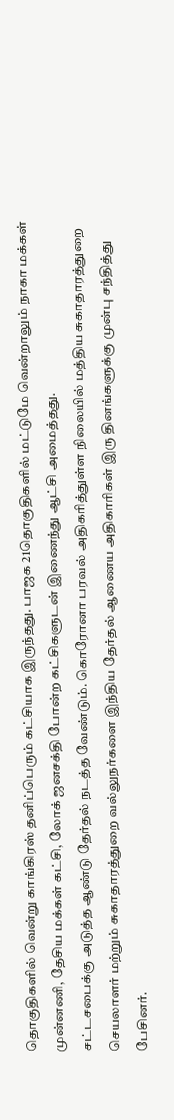தொகுதிகளில் வென்று காங்கிரஸ் தனிப்பெரும் கட்சியாக இருந்தது. பாஜக 21தொகுதிகளில் மட்டுமே வென்றாலும் நாகா மக்கள் முன்னணி, தேசிய மக்கள் கட்சி, லோக் ஜனசக்தி போன்ற கட்சிகளுடன் இணைந்து ஆட்சி அமைத்தது.
சட்டசபைக்கு அடுத்த ஆண்டு தேர்தல் நடத்த வேண்டும். கொரோனா பரவல் அதிகரித்துள்ள நிலையில் மத்திய சுகாதாரத்துறை செயலாளர் மற்றும் சுகாதாரத்துறை வல்லுநர்களை இந்திய தேர்தல் ஆணைய அதிகாரிகள் இரு தினங்களுக்கு முன்பு சந்தித்து பேசினர்.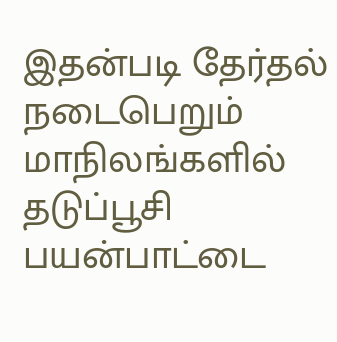இதன்படி தேர்தல் நடைபெறும் மாநிலங்களில் தடுப்பூசி பயன்பாட்டை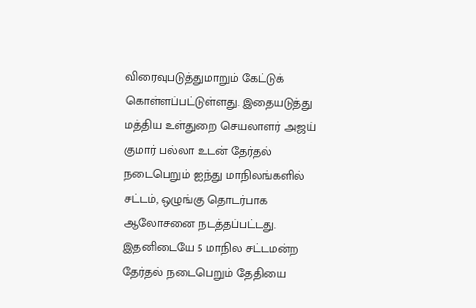விரைவுபடுத்துமாறும் கேட்டுக் கொள்ளப்பட்டுள்ளது. இதையடுத்து மத்திய உள்துறை செயலாளர் அஜய் குமார் பல்லா உடன் தேர்தல் நடைபெறும் ஐந்து மாநிலங்களில் சட்டம், ஒழுங்கு தொடர்பாக ஆலோசனை நடத்தப்பட்டது.
இதனிடையே 5 மாநில சட்டமன்ற தேர்தல் நடைபெறும் தேதியை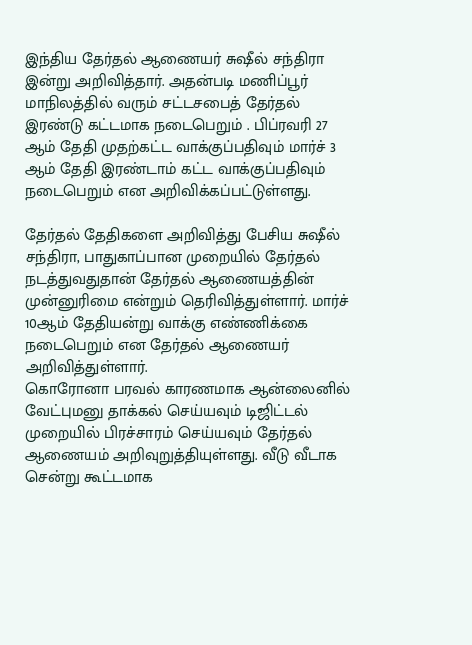இந்திய தேர்தல் ஆணையர் சுஷீல் சந்திரா இன்று அறிவித்தார். அதன்படி மணிப்பூர் மாநிலத்தில் வரும் சட்டசபைத் தேர்தல் இரண்டு கட்டமாக நடைபெறும் . பிப்ரவரி 27 ஆம் தேதி முதற்கட்ட வாக்குப்பதிவும் மார்ச் 3 ஆம் தேதி இரண்டாம் கட்ட வாக்குப்பதிவும் நடைபெறும் என அறிவிக்கப்பட்டுள்ளது.

தேர்தல் தேதிகளை அறிவித்து பேசிய சுஷீல் சந்திரா, பாதுகாப்பான முறையில் தேர்தல் நடத்துவதுதான் தேர்தல் ஆணையத்தின் முன்னுரிமை என்றும் தெரிவித்துள்ளார். மார்ச் 10ஆம் தேதியன்று வாக்கு எண்ணிக்கை நடைபெறும் என தேர்தல் ஆணையர் அறிவித்துள்ளார்.
கொரோனா பரவல் காரணமாக ஆன்லைனில் வேட்புமனு தாக்கல் செய்யவும் டிஜிட்டல் முறையில் பிரச்சாரம் செய்யவும் தேர்தல் ஆணையம் அறிவுறுத்தியுள்ளது. வீடு வீடாக சென்று கூட்டமாக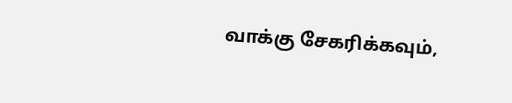வாக்கு சேகரிக்கவும்,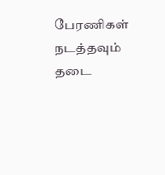பேரணிகள் நடத்தவும் தடை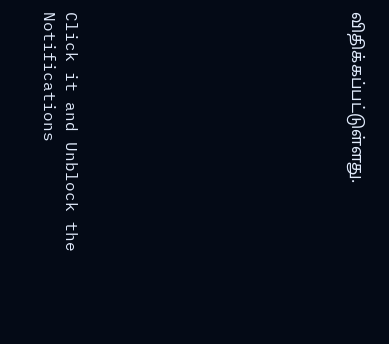விதிக்கப்பட்டுள்ளது.












Click it and Unblock the Notifications